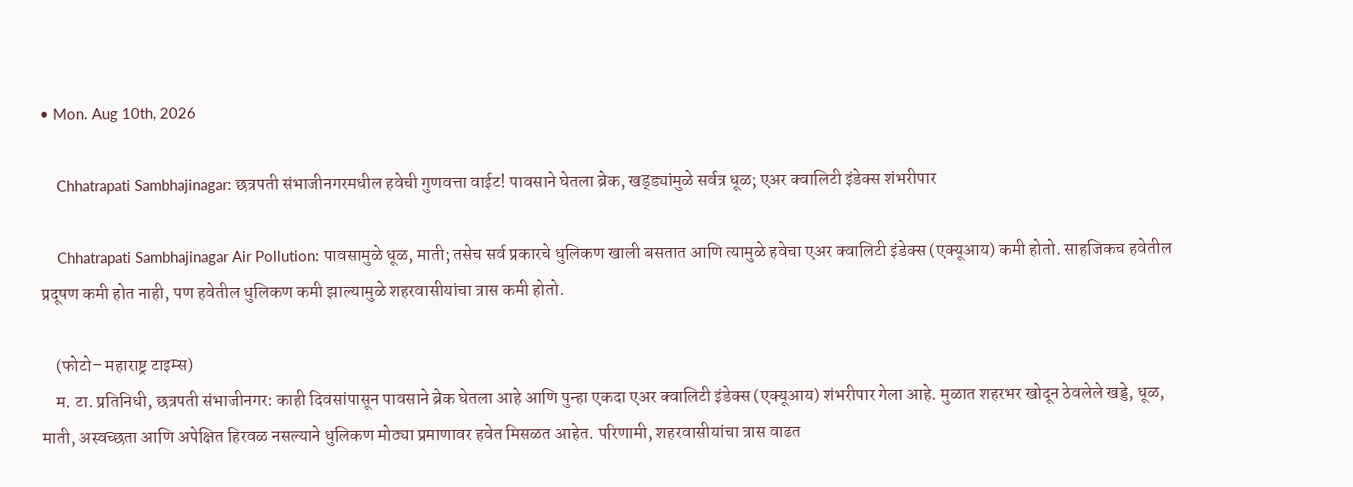• Mon. Aug 10th, 2026

    Chhatrapati Sambhajinagar: छत्रपती संभाजीनगरमधील हवेची गुणवत्ता वाईट! पावसाने घेतला ब्रेक, खड्ड्यांमुळे सर्वत्र धूळ; एअर क्वालिटी इंडेक्स शंभरीपार

    Chhatrapati Sambhajinagar Air Pollution: पावसामुळे धूळ, माती; तसेच सर्व प्रकारचे धुलिकण खाली बसतात आणि त्यामुळे हवेचा एअर क्वालिटी इंडेक्स (एक्यूआय) कमी होतो. साहजिकच हवेतील प्रदूषण कमी होत नाही, पण हवेतील धुलिकण कमी झाल्यामुळे शहरवासीयांचा त्रास कमी होतो.

    (फोटो– महाराष्ट्र टाइम्स)
    म. टा. प्रतिनिधी, छत्रपती संभाजीनगर: काही दिवसांपासून पावसाने ब्रेक घेतला आहे आणि पुन्हा एकदा एअर क्वालिटी इंडेक्स (एक्यूआय) शंभरीपार गेला आहे. मुळात शहरभर खोदून ठेवलेले खड्डे, धूळ, माती, अस्वच्छता आणि अपेक्षित हिरवळ नसल्याने धुलिकण मोठ्या प्रमाणावर हवेत मिसळत आहेत. परिणामी, शहरवासीयांचा त्रास वाढत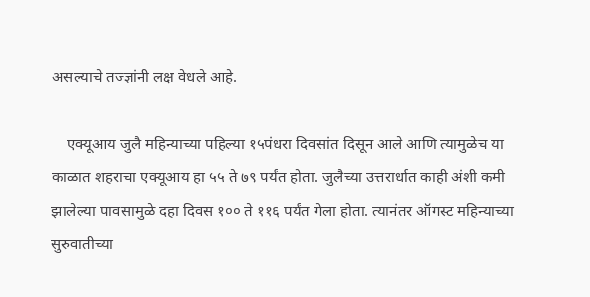असल्याचे तज्ज्ञांनी लक्ष वेधले आहे.

    एक्यूआय जुलै महिन्याच्या पहिल्या १५पंधरा दिवसांत दिसून आले आणि त्यामुळेच या काळात शहराचा एक्यूआय हा ५५ ते ७९ पर्यंत होता. जुलैच्या उत्तरार्धात काही अंशी कमी झालेल्या पावसामुळे दहा दिवस १०० ते ११६ पर्यंत गेला होता. त्यानंतर ऑगस्ट महिन्याच्या सुरुवातीच्या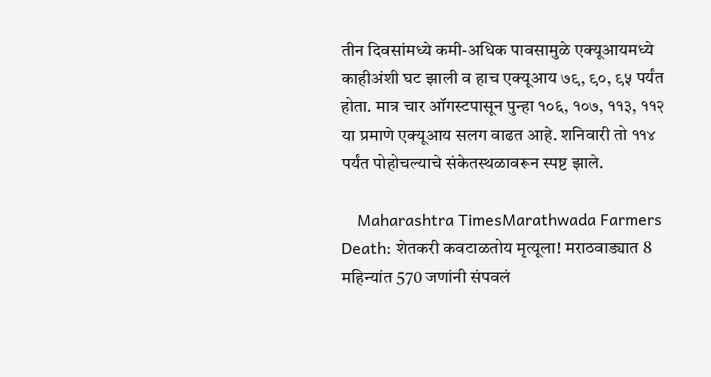तीन दिवसांमध्ये कमी-अधिक पावसामुळे एक्यूआयमध्ये काहीअंशी घट झाली व हाच एक्यूआय ७९, ९०, ९५ पर्यंत होता. मात्र चार ऑगस्टपासून पुन्हा १०६, १०७, ११३, ११२ या प्रमाणे एक्यूआय सलग वाढत आहे. शनिवारी तो ११४ पर्यंत पोहोचल्याचे संकेतस्थळावरून स्पष्ट झाले.

    Maharashtra TimesMarathwada Farmers Death: शेतकरी कवटाळतोय मृत्यूला! मराठवाड्यात 8 महिन्यांत 570 जणांनी संपवलं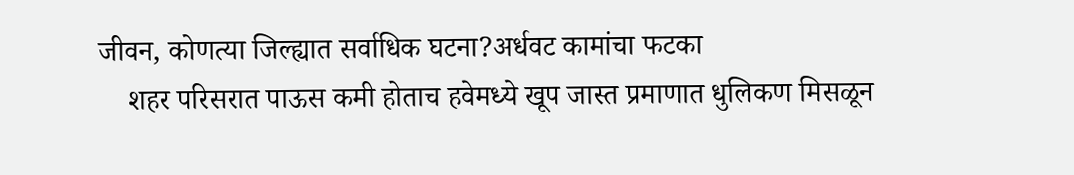जीवन, कोणत्या जिल्ह्यात सर्वाधिक घटना?अर्धवट कामांचा फटका
    शहर परिसरात पाऊस कमी होताच हवेमध्ये खूप जास्त प्रमाणात धुलिकण मिसळून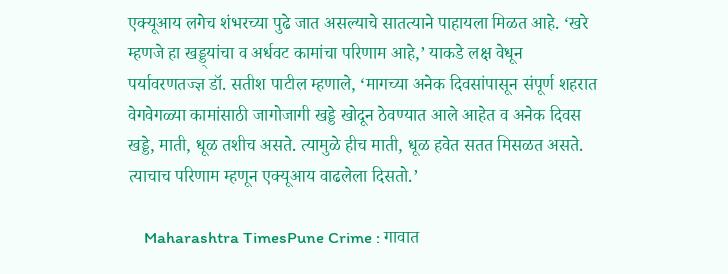एक्यूआय लगेच शंभरच्या पुढे जात असल्याचे सातत्याने पाहायला मिळत आहे. ‘खरे म्हणजे हा खड्ड्यांचा व अर्धवट कामांचा परिणाम आहे,’ याकडे लक्ष वेधून पर्यावरणतज्ज्ञ डॉ. सतीश पाटील म्हणाले, ‘मागच्या अनेक दिवसांपासून संपूर्ण शहरात वेगवेगळ्या कामांसाठी जागोजागी खड्डे खोदून ठेवण्यात आले आहेत व अनेक दिवस खड्डे, माती, धूळ तशीच असते. त्यामुळे हीच माती, धूळ हवेत सतत मिसळत असते. त्याचाच परिणाम म्हणून एक्यूआय वाढलेला दिसतो.’

    Maharashtra TimesPune Crime : गावात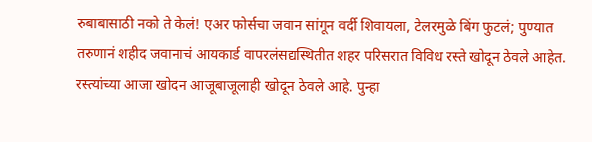रुबाबासाठी नको ते केलं! एअर फोर्सचा जवान सांगून वर्दी शिवायला, टेलरमुळे बिंग फुटलं; पुण्यात तरुणानं शहीद जवानाचं आयकार्ड वापरलंसद्यस्थितीत शहर परिसरात विविध रस्ते खोदून ठेवले आहेत. रस्त्यांच्या आजा खोदन आजूबाजूलाही खोदून ठेवले आहे. पुन्हा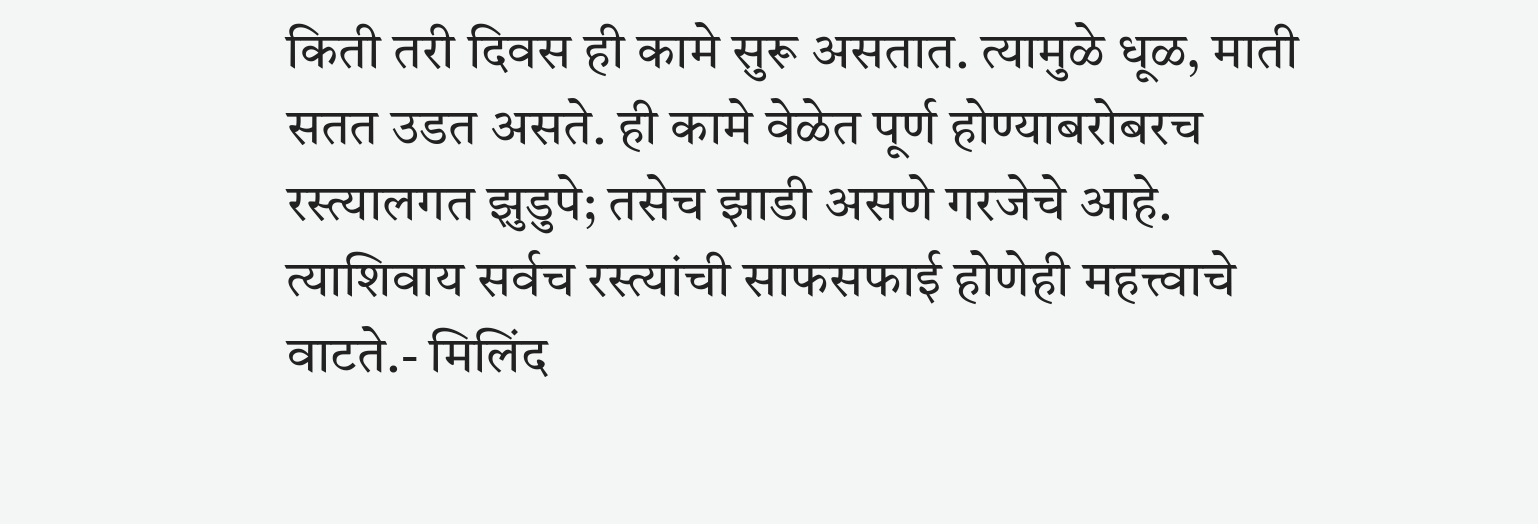किती तरी दिवस ही कामे सुरू असतात. त्यामुळे धूळ, माती सतत उडत असते. ही कामे वेळेत पूर्ण होण्याबरोबरच रस्त्यालगत झुडुपे; तसेच झाडी असणे गरजेचे आहे. त्याशिवाय सर्वच रस्त्यांची साफसफाई होणेही महत्त्वाचे वाटते.- मिलिंद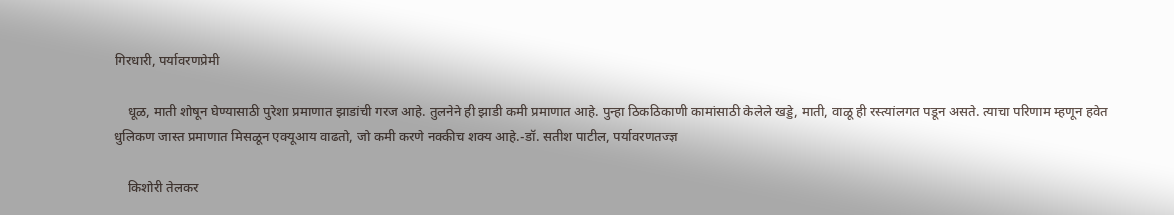गिरधारी, पर्यावरणप्रेमी

    धूळ, माती शोषून घेण्यासाठी पुरेशा प्रमाणात झाडांची गरज आहे. तुलनेने ही झाडी कमी प्रमाणात आहे. पुन्हा ठिकठिकाणी कामांसाठी केलेले खड्डे, माती, वाळू ही रस्त्यांलगत पडून असते. त्याचा परिणाम म्हणून हवेत धुलिकण जास्त प्रमाणात मिसळून एक्यूआय वाढतो, जो कमी करणे नक्कीच शक्य आहे.-डॉ. सतीश पाटील, पर्यावरणतज्ज्ञ

    किशोरी तेलकर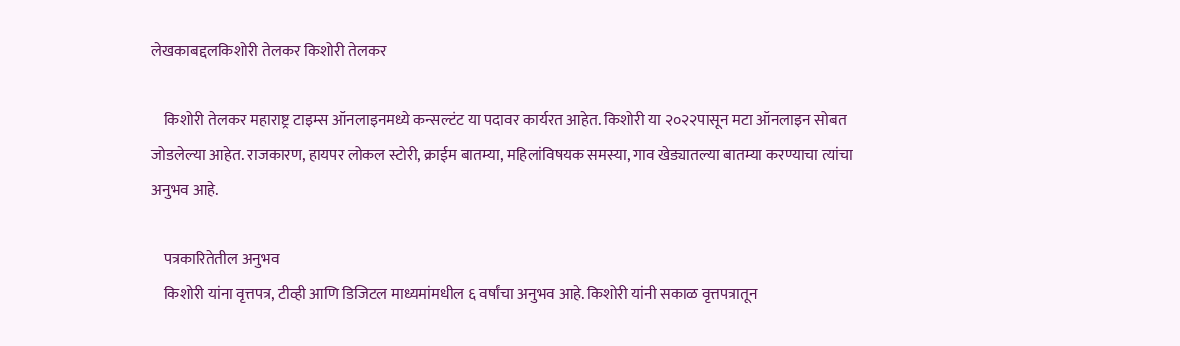लेखकाबद्दलकिशोरी तेलकर किशोरी तेलकर

    किशोरी तेलकर महाराष्ट्र टाइम्स ऑनलाइनमध्ये कन्सल्टंट या पदावर कार्यरत आहेत. किशोरी या २०२२पासून मटा ऑनलाइन सोबत जोडलेल्या आहेत. राजकारण, हायपर लोकल स्टोरी, क्राईम बातम्या, महिलांविषयक समस्या, गाव खेड्यातल्या बातम्या करण्याचा त्यांचा अनुभव आहे.

    पत्रकारितेतील अनुभव
    किशोरी यांना वृत्तपत्र, टीव्ही आणि डिजिटल माध्यमांमधील ६ वर्षांचा अनुभव आहे. किशोरी यांनी सकाळ वृत्तपत्रातून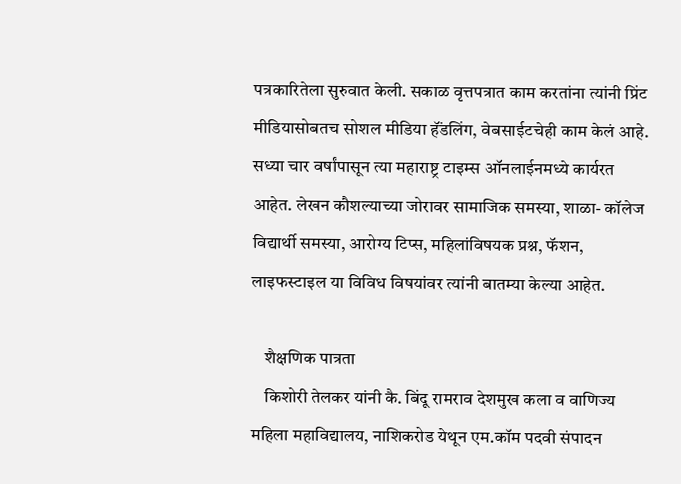पत्रकारितेला सुरुवात केली. सकाळ वृत्तपत्रात काम करतांना त्यांनी प्रिंट मीडियासोबतच सोशल मीडिया हॅंडलिंग, वेबसाईटचेही काम केलं आहे. सध्या चार वर्षांपासून त्या महाराष्ट्र टाइम्स ऑनलाईनमध्ये कार्यरत आहेत. लेखन कौशल्याच्या जोरावर सामाजिक समस्या, शाळा- कॉलेज विद्यार्थी समस्या, आरोग्य टिप्स, महिलांविषयक प्रश्न, फॅशन, लाइफस्टाइल या विविध विषयांवर त्यांनी बातम्या केल्या आहेत.

    शैक्षणिक पात्रता
    किशोरी तेलकर यांनी कै. बिंदू रामराव देशमुख कला व वाणिज्य महिला महाविद्यालय, नाशिकरोड येथून एम.कॉम पदवी संपादन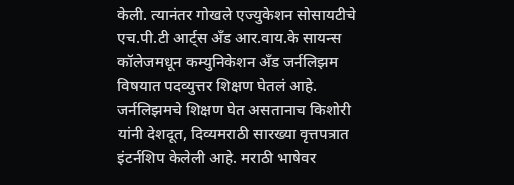केली. त्यानंतर गोखले एज्युकेशन सोसायटीचे एच.पी.टी आर्ट्स अँड आर.वाय.के सायन्स कॉलेजमधून कम्युनिकेशन अँड जर्नलिझम विषयात पदव्युत्तर शिक्षण घेतलं आहे. जर्नलिझमचे शिक्षण घेत असतानाच किशोरी यांनी देशदूत, दिव्यमराठी सारख्या वृत्तपत्रात इंटर्नशिप केलेली आहे. मराठी भाषेवर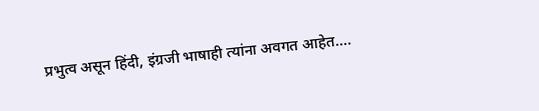प्रभुत्व असून हिंदी, इंग्रजी भाषाही त्यांना अवगत आहेत.…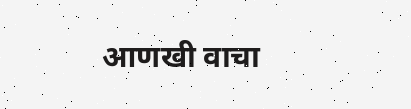आणखी वाचा